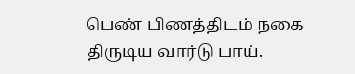பெண் பிணத்திடம் நகை திருடிய வார்டு பாய்.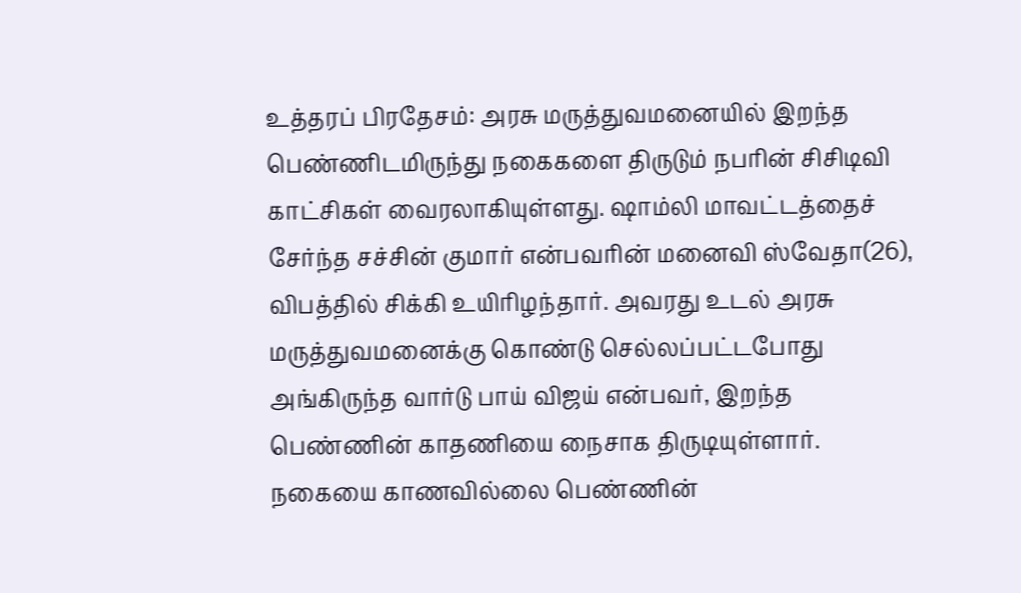உத்தரப் பிரதேசம்: அரசு மருத்துவமனையில் இறந்த பெண்ணிடமிருந்து நகைகளை திருடும் நபரின் சிசிடிவி காட்சிகள் வைரலாகியுள்ளது. ஷாம்லி மாவட்டத்தைச் சேர்ந்த சச்சின் குமார் என்பவரின் மனைவி ஸ்வேதா(26), விபத்தில் சிக்கி உயிரிழந்தார். அவரது உடல் அரசு மருத்துவமனைக்கு கொண்டு செல்லப்பட்டபோது அங்கிருந்த வார்டு பாய் விஜய் என்பவர், இறந்த பெண்ணின் காதணியை நைசாக திருடியுள்ளார். நகையை காணவில்லை பெண்ணின்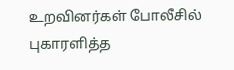உறவினர்கள் போலீசில் புகாரளித்த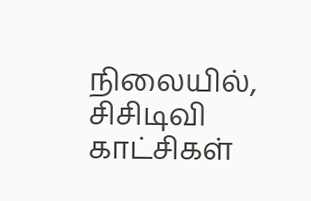நிலையில், சிசிடிவி காட்சிகள்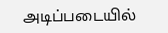அடிப்படையில்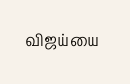விஜய்யை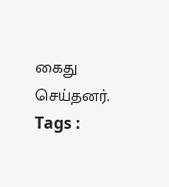கைது செய்தனர்.
Tags :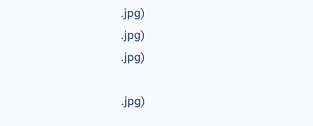.jpg)
.jpg)
.jpg)

.jpg)